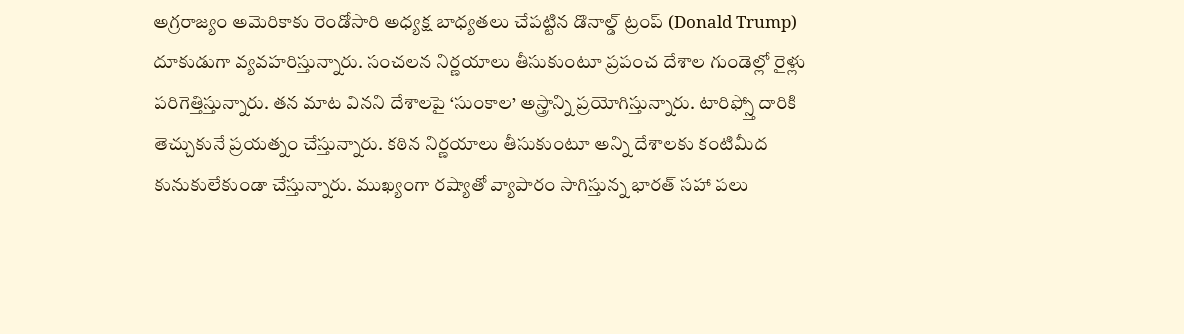అగ్రరాజ్యం అమెరికాకు రెండోసారి అధ్యక్ష బాధ్యతలు చేపట్టిన డొనాల్డ్ ట్రంప్ (Donald Trump) దూకుడుగా వ్యవహరిస్తున్నారు. సంచలన నిర్ణయాలు తీసుకుంటూ ప్రపంచ దేశాల గుండెల్లో రైళ్లు పరిగెత్తిస్తున్నారు. తన మాట వినని దేశాలపై ‘సుంకాల’ అస్త్రాన్ని ప్రయోగిస్తున్నారు. టారిఫ్స్తో దారికి తెచ్చుకునే ప్రయత్నం చేస్తున్నారు. కఠిన నిర్ణయాలు తీసుకుంటూ అన్ని దేశాలకు కంటిమీద కునుకులేకుండా చేస్తున్నారు. ముఖ్యంగా రష్యాతో వ్యాపారం సాగిస్తున్న భారత్ సహా పలు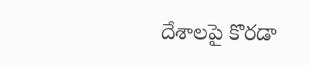దేశాలపై కొరడా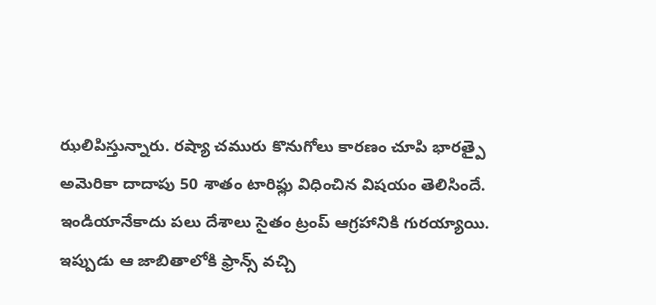ఝలిపిస్తున్నారు. రష్యా చమురు కొనుగోలు కారణం చూపి భారత్పై అమెరికా దాదాపు 50 శాతం టారిఫ్లు విధించిన విషయం తెలిసిందే. ఇండియానేకాదు పలు దేశాలు సైతం ట్రంప్ ఆగ్రహానికి గురయ్యాయి. ఇప్పుడు ఆ జాబితాలోకి ఫ్రాన్స్ వచ్చి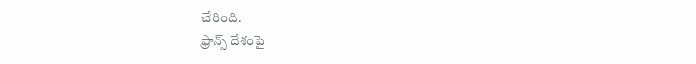చేరింది.
ఫ్రాన్స్ దేశంపై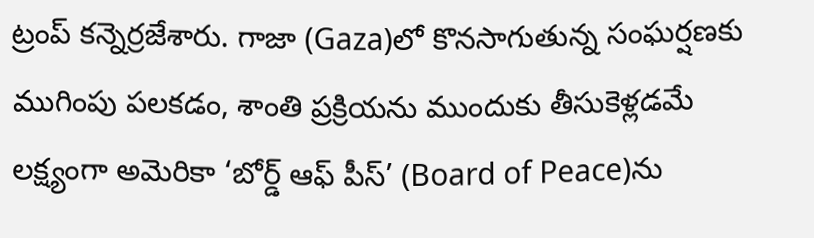ట్రంప్ కన్నెర్రజేశారు. గాజా (Gaza)లో కొనసాగుతున్న సంఘర్షణకు ముగింపు పలకడం, శాంతి ప్రక్రియను ముందుకు తీసుకెళ్లడమే లక్ష్యంగా అమెరికా ‘బోర్డ్ ఆఫ్ పీస్’ (Board of Peace)ను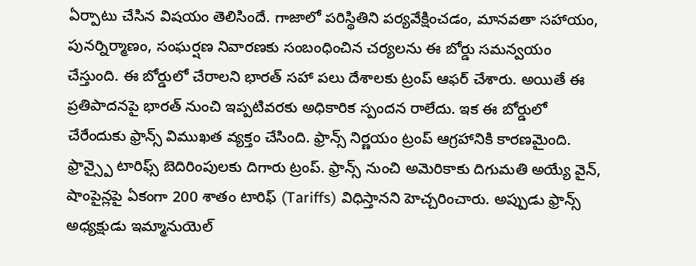ఏర్పాటు చేసిన విషయం తెలిసిందే. గాజాలో పరిస్థితిని పర్యవేక్షించడం, మానవతా సహాయం,
పునర్నిర్మాణం, సంఘర్షణ నివారణకు సంబంధించిన చర్యలను ఈ బోర్డు సమన్వయం చేస్తుంది. ఈ బోర్డులో చేరాలని భారత్ సహా పలు దేశాలకు ట్రంప్ ఆఫర్ చేశారు. అయితే ఈ ప్రతిపాదనపై భారత్ నుంచి ఇప్పటివరకు అధికారిక స్పందన రాలేదు. ఇక ఈ బోర్డులో చేరేందుకు ఫ్రాన్స్ విముఖత వ్యక్తం చేసింది. ఫ్రాన్స్ నిర్ణయం ట్రంప్ ఆగ్రహానికి కారణమైంది.
ఫ్రాన్స్పై టారిఫ్స్ బెదిరింపులకు దిగారు ట్రంప్. ఫ్రాన్స్ నుంచి అమెరికాకు దిగుమతి అయ్యే వైన్, షాంపైన్లపై ఏకంగా 200 శాతం టారిఫ్ (Tariffs) విధిస్తానని హెచ్చరించారు. అప్పుడు ఫ్రాన్స్ అధ్యక్షుడు ఇమ్మానుయెల్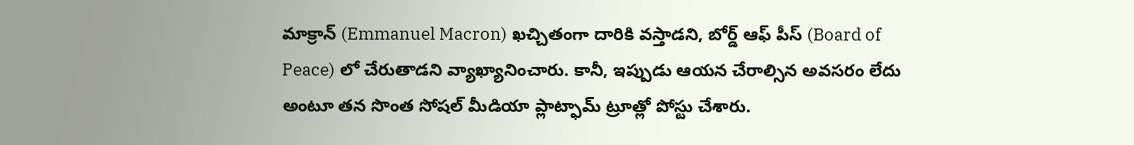మాక్రాన్ (Emmanuel Macron) ఖచ్చితంగా దారికి వస్తాడని, బోర్డ్ ఆఫ్ పీస్ (Board of
Peace) లో చేరుతాడని వ్యాఖ్యానించారు. కానీ, ఇప్పుడు ఆయన చేరాల్సిన అవసరం లేదు అంటూ తన సొంత సోషల్ మీడియా ప్లాట్ఫామ్ ట్రూత్లో పోస్టు చేశారు.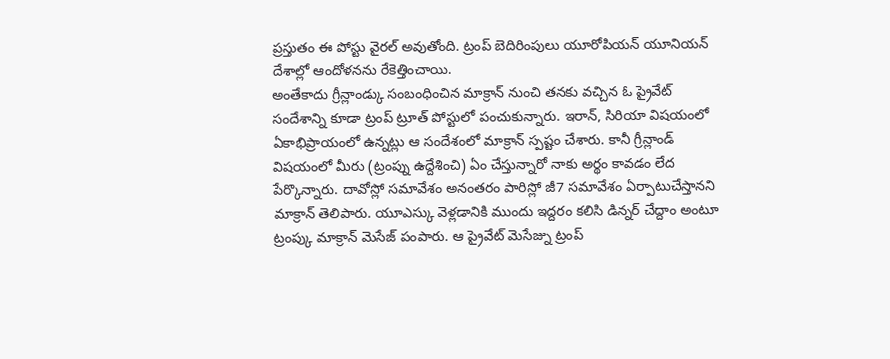ప్రస్తుతం ఈ పోస్టు వైరల్ అవుతోంది. ట్రంప్ బెదిరింపులు యూరోపియన్ యూనియన్ దేశాల్లో ఆందోళనను రేకెత్తించాయి.
అంతేకాదు గ్రీన్లాండ్కు సంబంధించిన మాక్రాన్ నుంచి తనకు వచ్చిన ఓ ప్రైవేట్ సందేశాన్ని కూడా ట్రంప్ ట్రూత్ పోస్టులో పంచుకున్నారు. ఇరాన్, సిరియా విషయంలో ఏకాభిప్రాయంలో ఉన్నట్లు ఆ సందేశంలో మాక్రాన్ స్పష్టం చేశారు. కానీ గ్రీన్లాండ్ విషయంలో మీరు (ట్రంప్ను ఉద్దేశించి) ఏం చేస్తున్నారో నాకు అర్థం కావడం లేద పేర్కొన్నారు. దావోస్లో సమావేశం అనంతరం పారిస్లో జీ7 సమావేశం ఏర్పాటుచేస్తానని మాక్రాన్ తెలిపారు. యూఎస్కు వెళ్లడానికి ముందు ఇద్దరం కలిసి డిన్నర్ చేద్దాం అంటూ ట్రంప్కు మాక్రాన్ మెసేజ్ పంపారు. ఆ ప్రైవేట్ మెసేజ్ను ట్రంప్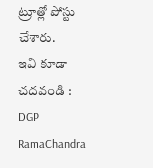ట్రూత్లో పోస్టు చేశారు.
ఇవి కూడా చదవండి :
DGP RamaChandra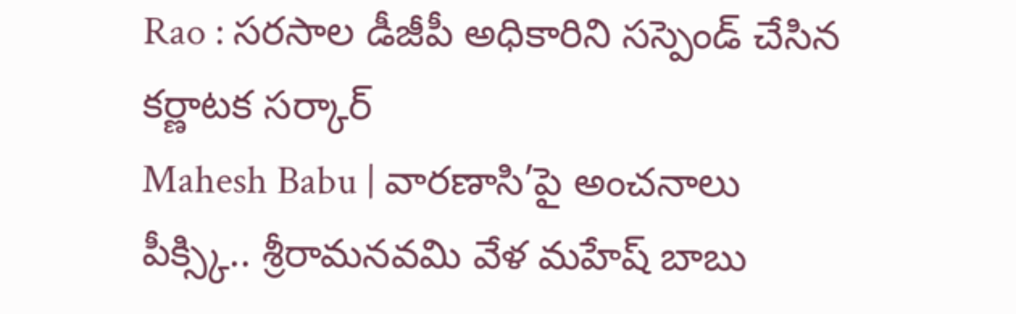Rao : సరసాల డీజీపీ అధికారిని సస్పెండ్ చేసిన కర్ణాటక సర్కార్
Mahesh Babu | వారణాసి’పై అంచనాలు పీక్స్కి.. శ్రీరామనవమి వేళ మహేష్ బాబు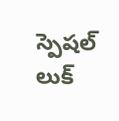స్పెషల్ లుక్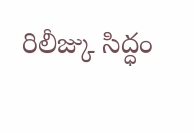రిలీజ్కు సిద్ధం